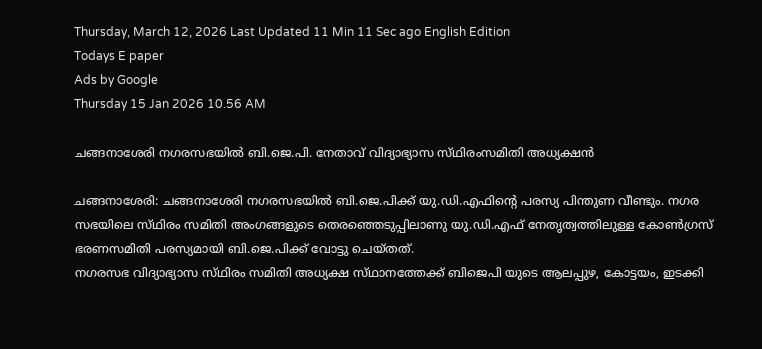Thursday, March 12, 2026 Last Updated 11 Min 11 Sec ago English Edition
Todays E paper
Ads by Google
Thursday 15 Jan 2026 10.56 AM

ചങ്ങനാശേരി നഗരസഭയില്‍ ബി.ജെ.പി. നേതാവ്‌ വിദ്യാഭ്യാസ സ്‌ഥിരംസമിതി അധ്യക്ഷന്‍

ചങ്ങനാശേരി: ചങ്ങനാശേരി നഗരസഭയില്‍ ബി.ജെ.പിക്ക്‌ യു.ഡി.എഫിന്റെ പരസ്യ പിന്തുണ വീണ്ടും. നഗര സഭയിലെ സ്‌ഥിരം സമിതി അംഗങ്ങളുടെ തെരഞ്ഞെടുപ്പിലാണു യു.ഡി.എഫ്‌ നേതൃത്വത്തിലുള്ള കോണ്‍ഗ്രസ്‌ ഭരണസമിതി പരസ്യമായി ബി.ജെ.പിക്ക്‌ വോട്ടു ചെയ്‌തത്‌.
നഗരസഭ വിദ്യാഭ്യാസ സ്‌ഥിരം സമിതി അധ്യക്ഷ സ്‌ഥാനത്തേക്ക്‌ ബിജെപി യുടെ ആലപ്പുഴ, കോട്ടയം, ഇടക്കി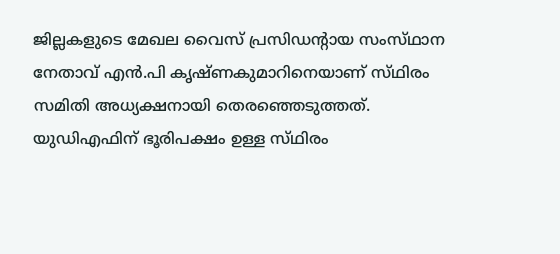ജില്ലകളുടെ മേഖല വൈസ്‌ പ്രസിഡന്റായ സംസ്‌ഥാന നേതാവ്‌ എന്‍.പി കൃഷ്‌ണകുമാറിനെയാണ്‌ സ്‌ഥിരം സമിതി അധ്യക്ഷനായി തെരഞ്ഞെടുത്തത്‌.
യുഡിഎഫിന്‌ ഭൂരിപക്ഷം ഉള്ള സ്‌ഥിരം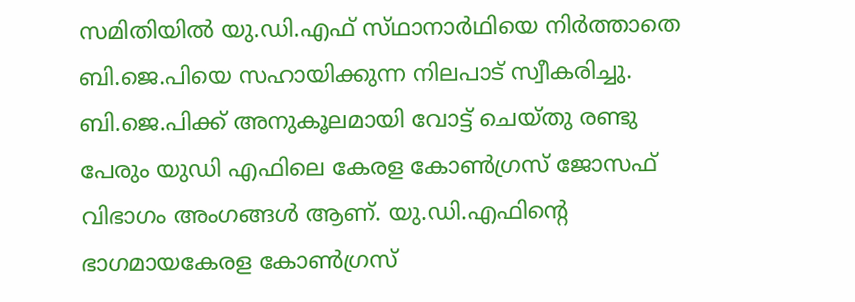സമിതിയില്‍ യു.ഡി.എഫ്‌ സ്‌ഥാനാര്‍ഥിയെ നിര്‍ത്താതെ ബി.ജെ.പിയെ സഹായിക്കുന്ന നിലപാട്‌ സ്വീകരിച്ചു.
ബി.ജെ.പിക്ക്‌ അനുകൂലമായി വോട്ട്‌ ചെയ്‌തു രണ്ടു പേരും യുഡി എഫിലെ കേരള കോണ്‍ഗ്രസ്‌ ജോസഫ്‌ വിഭാഗം അംഗങ്ങള്‍ ആണ്‌. യു.ഡി.എഫിന്റെ ഭാഗമായകേരള കോണ്‍ഗ്രസ്‌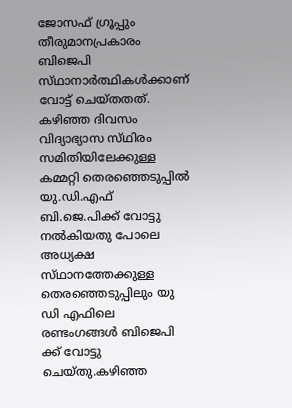ജോസഫ്‌ ഗ്രൂപ്പും തീരുമാനപ്രകാരം ബിജെപി സ്‌ഥാനാര്‍ത്ഥികള്‍ക്കാണ്‌ വോട്ട്‌ ചെയ്‌തതത്‌.
കഴിഞ്ഞ ദിവസം വിദ്യാഭ്യാസ സ്‌ഥിരം സമിതിയിലേക്കുള്ള കമ്മറ്റി തെരഞ്ഞെടുപ്പില്‍ യു.ഡി.എഫ്‌ ബി.ജെ.പിക്ക്‌ വോട്ടു നല്‍കിയതു പോലെ അധ്യക്ഷ സ്‌ഥാനത്തേക്കുള്ള തെരഞ്ഞെടുപ്പിലും യു ഡി എഫിലെ രണ്ടംഗങ്ങള്‍ ബിജെപി ക്ക്‌ വോട്ടു ചെയ്‌തു.കഴിഞ്ഞ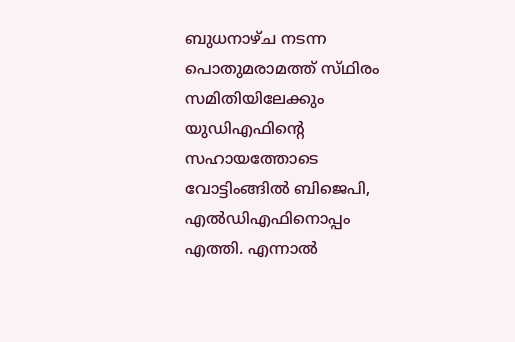ബുധനാഴ്‌ച നടന്ന പൊതുമരാമത്ത്‌ സ്‌ഥിരം സമിതിയിലേക്കും യുഡിഎഫിന്റെ സഹായത്തോടെ വോട്ടിംങ്ങില്‍ ബിജെപി, എല്‍ഡിഎഫിനൊപ്പം എത്തി. എന്നാല്‍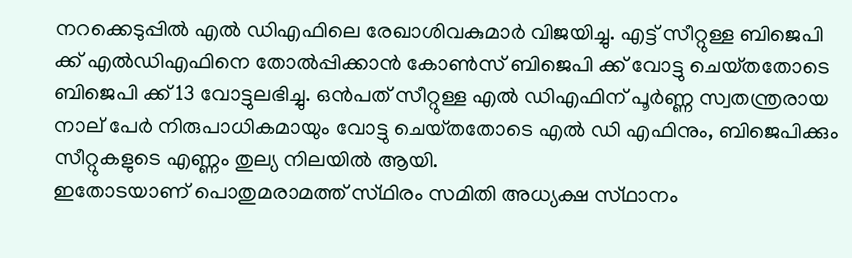നറക്കെടുപ്പില്‍ എല്‍ ഡിഎഫിലെ രേഖാശിവകുമാര്‍ വിജയിച്ചു. എട്ട്‌ സീറ്റുള്ള ബിജെപി ക്ക്‌ എല്‍ഡിഎഫിനെ തോല്‍പ്പിക്കാന്‍ കോണ്‍സ്‌ ബിജെപി ക്ക്‌ വോട്ടു ചെയ്‌തതോടെ ബിജെപി ക്ക്‌ 13 വോട്ടുലഭിച്ചു. ഒന്‍പത്‌ സീറ്റുള്ള എല്‍ ഡിഎഫിന്‌ പൂര്‍ണ്ണ സ്വതന്ത്രരായ നാല്‌ പേര്‍ നിരുപാധികമായും വോട്ടു ചെയ്‌തതോടെ എല്‍ ഡി എഫിനും, ബിജെപിക്കും സീറ്റുകളുടെ എണ്ണം തുല്യ നിലയില്‍ ആയി.
ഇതോടയാണ്‌ പൊതുമരാമത്ത്‌ സ്‌ഥിരം സമിതി അധ്യക്ഷ സ്‌ഥാനം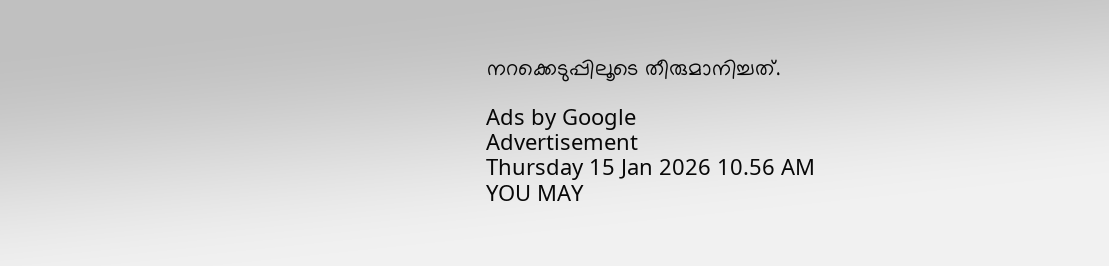നറക്കെടുപ്പിലൂടെ തീരുമാനിച്ചത്‌.

Ads by Google
Advertisement
Thursday 15 Jan 2026 10.56 AM
YOU MAY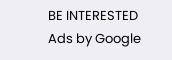BE INTERESTED
Ads by Google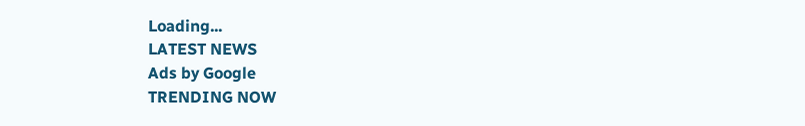Loading...
LATEST NEWS
Ads by Google
TRENDING NOW